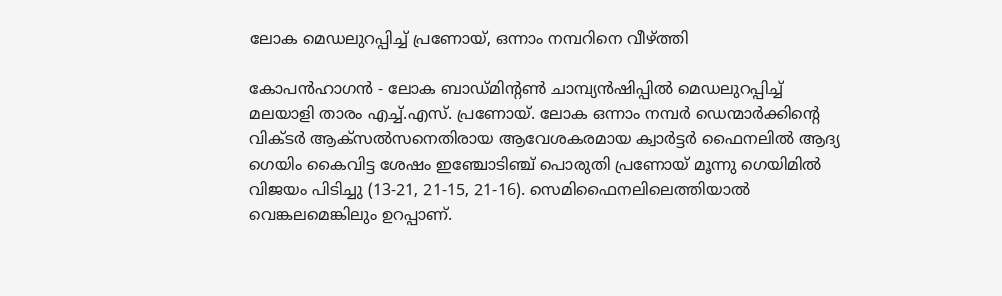ലോക മെഡലുറപ്പിച്ച് പ്രണോയ്, ഒന്നാം നമ്പറിനെ വീഴ്ത്തി

കോപന്‍ഹാഗന്‍ - ലോക ബാഡ്മിന്റണ്‍ ചാമ്പ്യന്‍ഷിപ്പില്‍ മെഡലുറപ്പിച്ച് മലയാളി താരം എച്ച്.എസ്. പ്രണോയ്. ലോക ഒന്നാം നമ്പര്‍ ഡെന്മാര്‍ക്കിന്റെ വിക്ടര്‍ ആക്‌സല്‍സനെതിരായ ആവേശകരമായ ക്വാര്‍ട്ടര്‍ ഫൈനലില്‍ ആദ്യ ഗെയിം കൈവിട്ട ശേഷം ഇഞ്ചോടിഞ്ച് പൊരുതി പ്രണോയ് മൂന്നു ഗെയിമില്‍ വിജയം പിടിച്ചു (13-21, 21-15, 21-16). സെമിഫൈനലിലെത്തിയാല്‍ വെങ്കലമെങ്കിലും ഉറപ്പാണ്.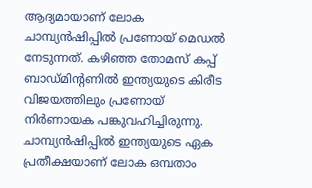ആദ്യമായാണ് ലോക ചാമ്പ്യന്‍ഷിപ്പില്‍ പ്രണോയ് മെഡല്‍ നേടുന്നത്. കഴിഞ്ഞ തോമസ് കപ്പ് ബാഡ്മിന്റണില്‍ ഇന്ത്യയുടെ കിരീട വിജയത്തിലും പ്രണോയ് നിര്‍ണായക പങ്കുവഹിച്ചിരുന്നു.
ചാമ്പ്യന്‍ഷിപ്പില്‍ ഇന്ത്യയുടെ ഏക പ്രതീക്ഷയാണ് ലോക ഒമ്പതാം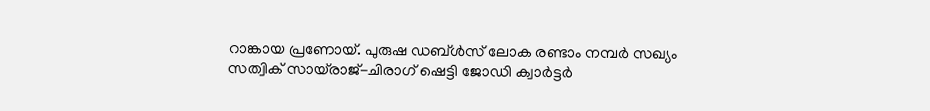റാങ്കായ പ്രണോയ്. പുരുഷ ഡബ്ള്‍സ് ലോക രണ്ടാം നമ്പര്‍ സഖ്യം സത്വിക് സായ്‌രാജ്-ചിരാഗ് ഷെട്ടി ജോഡി ക്വാര്‍ട്ടര്‍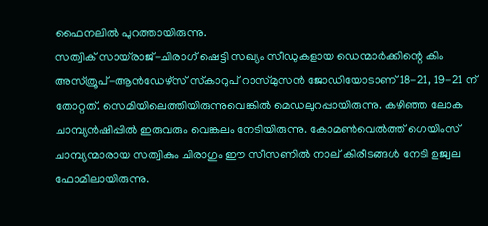ഫൈനലില്‍ പുറത്തായിരുന്നു.
സത്വിക് സായ്‌രാജ്-ചിരാഗ് ഷെട്ടി സഖ്യം സീഡുകളായ ഡെന്മാര്‍ക്കിന്റെ കിം അസ്ത്രൂപ്-ആന്‍ഡേഴ്‌സ് സ്‌കാറുപ് റാസ്മുസന്‍ ജോഡിയോടാണ് 18-21, 19-21 ന് തോറ്റത്. സെമിയിലെത്തിയിരുന്നുവെങ്കില്‍ മെഡലുറപ്പായിരുന്നു. കഴിഞ്ഞ ലോക ചാമ്പ്യന്‍ഷിപ്പില്‍ ഇരുവരും വെങ്കലം നേടിയിരുന്നു. കോമണ്‍വെല്‍ത്ത് ഗെയിംസ് ചാമ്പ്യന്മാരായ സത്വികും ചിരാഗും ഈ സീസണില്‍ നാല് കിരീടങ്ങള്‍ നേടി ഉജ്വല ഫോമിലായിരുന്നു.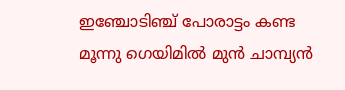ഇഞ്ചോടിഞ്ച് പോരാട്ടം കണ്ട മൂന്നു ഗെയിമില്‍ മുന്‍ ചാമ്പ്യന്‍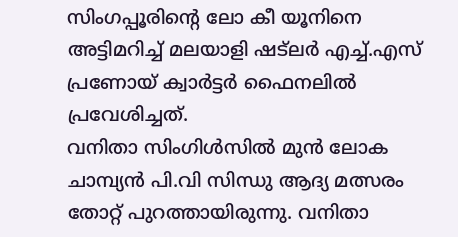സിംഗപ്പൂരിന്റെ ലോ കീ യൂനിനെ അട്ടിമറിച്ച് മലയാളി ഷട്‌ലര്‍ എച്ച്.എസ് പ്രണോയ് ക്വാര്‍ട്ടര്‍ ഫൈനലില്‍ പ്രവേശിച്ചത്.
വനിതാ സിംഗിള്‍സില്‍ മുന്‍ ലോക ചാമ്പ്യന്‍ പി.വി സിന്ധു ആദ്യ മത്സരം തോറ്റ് പുറത്തായിരുന്നു. വനിതാ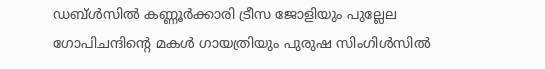ഡബ്ള്‍സില്‍ കണ്ണൂര്‍ക്കാരി ട്രീസ ജോളിയും പുല്ലേല ഗോപിചന്ദിന്റെ മകള്‍ ഗായത്രിയും പുരുഷ സിംഗിള്‍സില്‍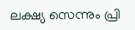ലക്ഷ്യ സെന്നും പ്രി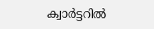ക്വാര്‍ട്ടറില്‍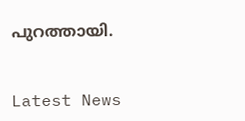പുറത്തായി.


Latest News